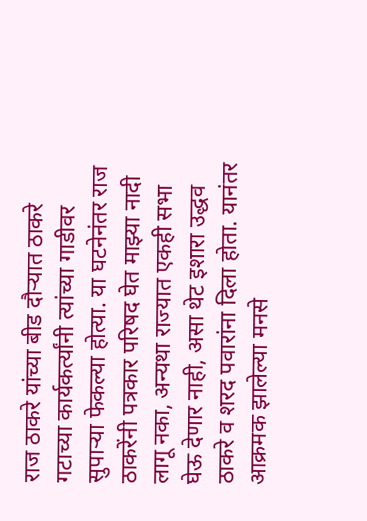राज ठाकरे यांच्या बीड दौऱ्यात ठाकरे गटाच्या कार्यकर्त्यांनी त्यांच्या गाडीवर सुपाऱ्या फेकल्या होत्या. या घटनेनंतर राज ठाकरेंनी पत्रकार परिषद घेत माझ्या नादी लागू नका, अन्यथा राज्यात एकही सभा घेऊ देणार नाही, असा थेट इशारा उद्धव ठाकरे व शरद पवारांना दिला होता. यानंतर आक्रमक झालेल्या मनसे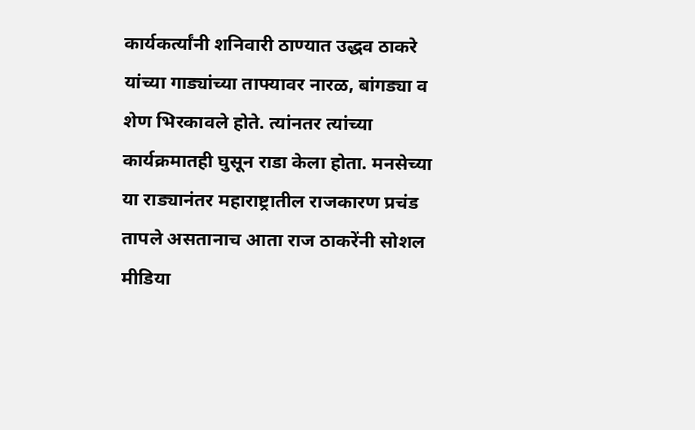कार्यकर्त्यांनी शनिवारी ठाण्यात उद्धव ठाकरे यांच्या गाड्यांच्या ताफ्यावर नारळ, बांगड्या व शेण भिरकावले होते. त्यांनतर त्यांच्या कार्यक्रमातही घुसून राडा केला होता. मनसेच्या या राड्यानंतर महाराष्ट्रातील राजकारण प्रचंड तापले असतानाच आता राज ठाकरेंनी सोशल मीडिया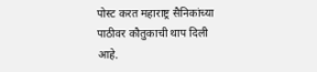पोस्ट करत महाराष्ट्र सैनिकांच्या पाठीवर कौतुकाची थाप दिली आहे.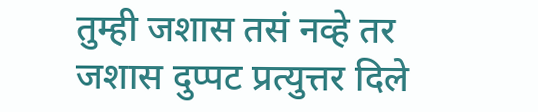तुम्ही जशास तसं नव्हे तर जशास दुप्पट प्रत्युत्तर दिले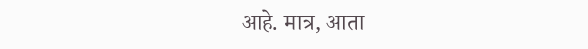आहे. मात्र, आता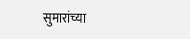सुमारांच्या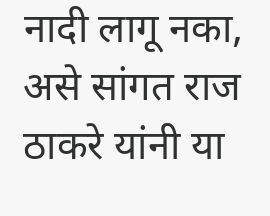नादी लागू नका, असे सांगत राज ठाकरे यांनी या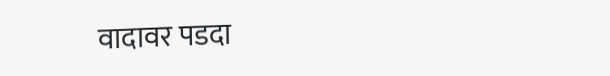वादावर पडदा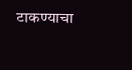टाकण्याचा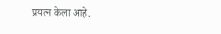प्रयत्न केला आहे.